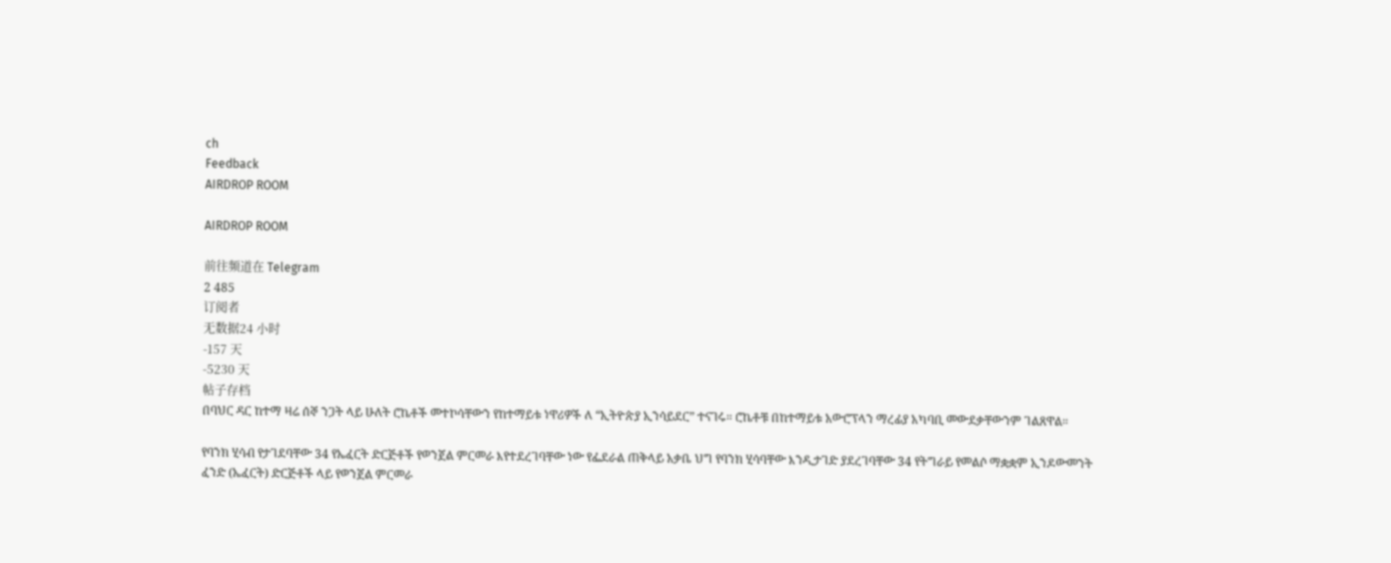ch
Feedback
AIRDROP ROOM

AIRDROP ROOM

前往频道在 Telegram
2 485
订阅者
无数据24 小时
-157 天
-5230 天
帖子存档
በባህር ዳር ከተማ ዛሬ ሰኞ ንጋት ላይ ሁለት ሮኬቶች መተኮሳቸውን የከተማይቱ ነዋሪዎች ለ “ኢትዮጵያ ኢንሳይደር” ተናገሩ። ሮኬቶቹ በከተማይቱ አውሮፕላን ማረፊያ አካባቢ መውደቃቸውንም ገልጸዋል።

የባንክ ሂሳብ የታገደባቸው 34 የኤፈርት ድርጅቶች የወንጀል ምርመራ እየተደረገባቸው ነው የፌደራል ጠቅላይ አቃቤ ህግ የባንክ ሂሳባቸው እንዲታገድ ያደረገባቸው 34 የትግራይ የመልሶ ማቋቋም ኢንዶውመንት ፈንድ (ኤፈርት) ድርጅቶች ላይ የወንጀል ምርመራ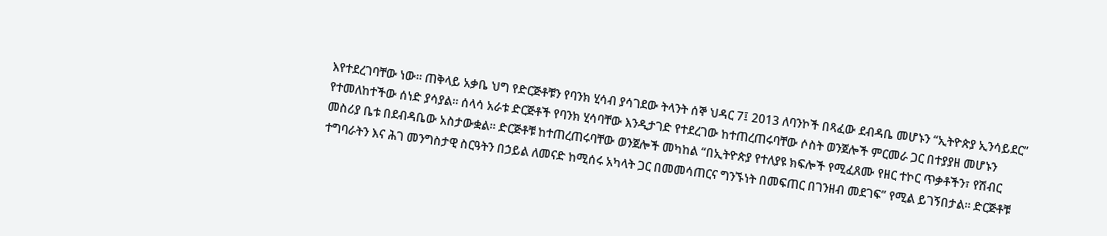እየተደረገባቸው ነው። ጠቅላይ አቃቤ ህግ የድርጅቶቹን የባንክ ሂሳብ ያሳገደው ትላንት ሰኞ ህዳር 7፤ 2013 ለባንኮች በጻፈው ደብዳቤ መሆኑን “ኢትዮጵያ ኢንሳይደር” የተመለከተችው ሰነድ ያሳያል። ሰላሳ አራቱ ድርጅቶች የባንክ ሂሳባቸው እንዲታገድ የተደረገው ከተጠረጠሩባቸው ሶስት ወንጀሎች ምርመራ ጋር በተያያዘ መሆኑን መስሪያ ቤቱ በደብዳቤው አስታውቋል። ድርጅቶቹ ከተጠረጠሩባቸው ወንጀሎች መካከል “በኢትዮጵያ የተለያዩ ክፍሎች የሚፈጸሙ የዘር ተኮር ጥቃቶችን፣ የሽብር ተግባራትን እና ሕገ መንግስታዊ ስርዓትን በኃይል ለመናድ ከሚሰሩ አካላት ጋር በመመሳጠርና ግንኙነት በመፍጠር በገንዘብ መደገፍ” የሚል ይገኝበታል። ድርጅቶቹ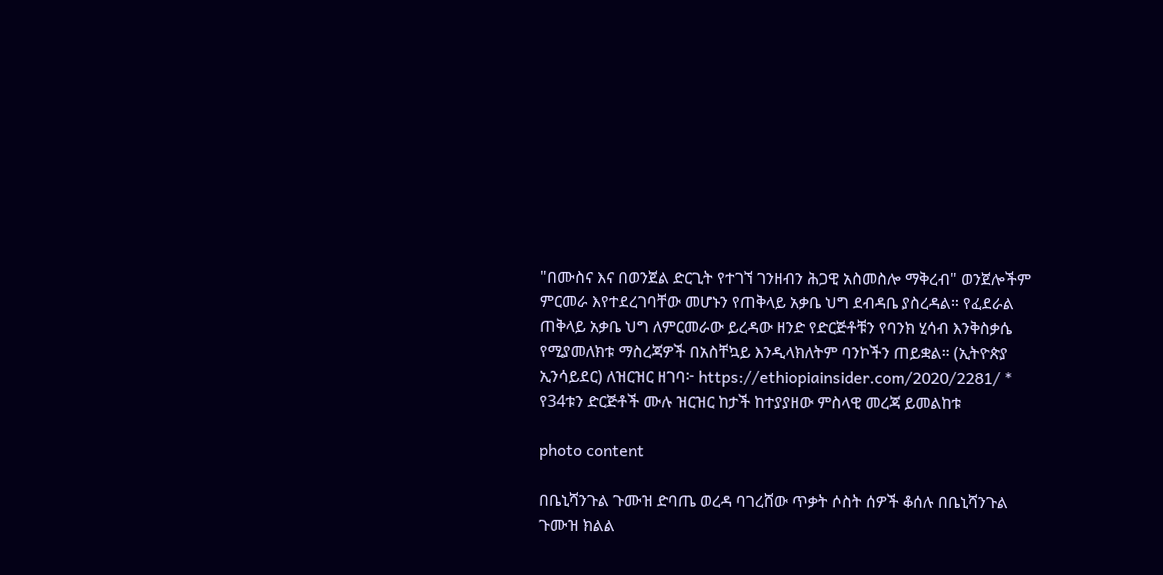"በሙስና እና በወንጀል ድርጊት የተገኘ ገንዘብን ሕጋዊ አስመስሎ ማቅረብ" ወንጀሎችም ምርመራ እየተደረገባቸው መሆኑን የጠቅላይ አቃቤ ህግ ደብዳቤ ያስረዳል። የፈደራል ጠቅላይ አቃቤ ህግ ለምርመራው ይረዳው ዘንድ የድርጅቶቹን የባንክ ሂሳብ እንቅስቃሴ የሚያመለክቱ ማስረጃዎች በአስቸኳይ እንዲላክለትም ባንኮችን ጠይቋል። (ኢትዮጵያ ኢንሳይደር) ለዝርዝር ዘገባ፦ https://ethiopiainsider.com/2020/2281/ * የ34ቱን ድርጅቶች ሙሉ ዝርዝር ከታች ከተያያዘው ምስላዊ መረጃ ይመልከቱ

photo content

በቤኒሻንጉል ጉሙዝ ድባጤ ወረዳ ባገረሸው ጥቃት ሶስት ሰዎች ቆሰሉ በቤኒሻንጉል ጉሙዝ ክልል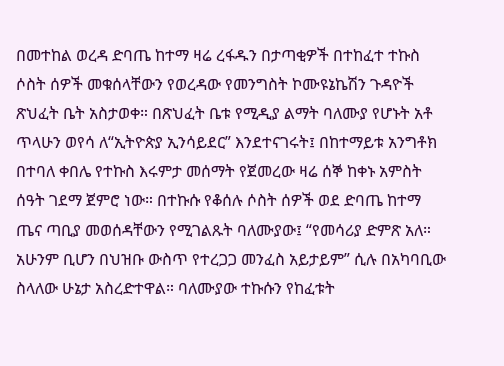በመተከል ወረዳ ድባጤ ከተማ ዛሬ ረፋዱን በታጣቂዎች በተከፈተ ተኩስ ሶስት ሰዎች መቁሰላቸውን የወረዳው የመንግስት ኮሙዩኔኬሽን ጉዳዮች ጽህፈት ቤት አስታወቀ። በጽህፈት ቤቱ የሚዲያ ልማት ባለሙያ የሆኑት አቶ ጥላሁን ወየሳ ለ“ኢትዮጵያ ኢንሳይደር” እንደተናገሩት፤ በከተማይቱ አንግቶክ በተባለ ቀበሌ የተኩስ እሩምታ መሰማት የጀመረው ዛሬ ሰኞ ከቀኑ አምስት ሰዓት ገደማ ጀምሮ ነው። በተኩሱ የቆሰሉ ሶስት ሰዎች ወደ ድባጤ ከተማ ጤና ጣቢያ መወሰዳቸውን የሚገልጹት ባለሙያው፤ “የመሳሪያ ድምጽ አለ። አሁንም ቢሆን በህዝቡ ውስጥ የተረጋጋ መንፈስ አይታይም” ሲሉ በአካባቢው ስላለው ሁኔታ አስረድተዋል። ባለሙያው ተኩሱን የከፈቱት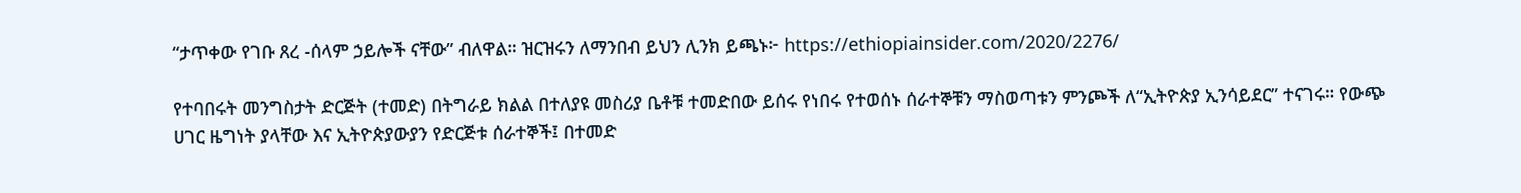“ታጥቀው የገቡ ጸረ -ሰላም ኃይሎች ናቸው” ብለዋል። ዝርዝሩን ለማንበብ ይህን ሊንክ ይጫኑ፦ https://ethiopiainsider.com/2020/2276/

የተባበሩት መንግስታት ድርጅት (ተመድ) በትግራይ ክልል በተለያዩ መስሪያ ቤቶቹ ተመድበው ይሰሩ የነበሩ የተወሰኑ ሰራተኞቹን ማስወጣቱን ምንጮች ለ“ኢትዮጵያ ኢንሳይደር” ተናገሩ። የውጭ ሀገር ዜግነት ያላቸው እና ኢትዮጵያውያን የድርጅቱ ሰራተኞች፤ በተመድ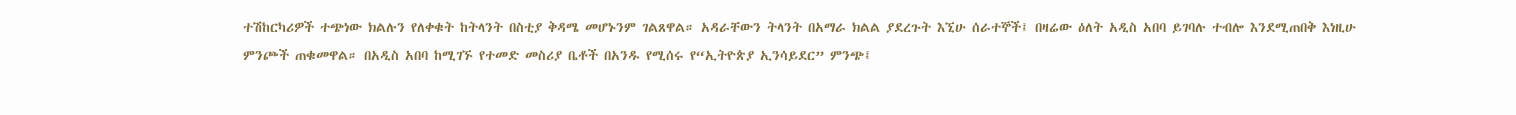ተሽከርካሪዎች ተጭነው ክልሉን የለቀቁት ከትላንት በስቲያ ቅዳሜ መሆኑንም ገልጸዋል። አዳራቸውን ትላንት በአማራ ክልል ያደረጉት እኚሁ ሰራተኞች፤ በዛሬው ዕለት አዲስ አበባ ይገባሉ ተብሎ እንደሚጠበቅ እነዚሁ ምንጮች ጠቁመዋል። በአዲስ አበባ ከሚገኙ የተመድ መስሪያ ቤቶች በአንዱ የሚሰሩ የ“ኢትዮጵያ ኢንሳይደር” ምንጭ፤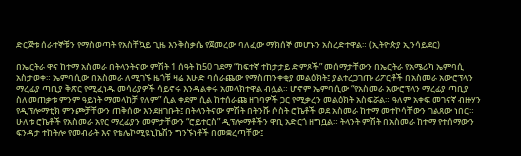ድርጅቱ ሰራተኞቹን የማስወጣት የአስቸኳይ ጊዜ እንቅስቃሴ የጀመረው ባለፈው ማክሰኞ መሆኑን አስረድተዋል። (ኢትዮጵያ ኢንሳይደር)

በኤርትራ ዋና ከተማ አስመራ በትላንትናው ምሽት 1 ሰዓት ከ50 ገደማ “ከፍተኛ ተከታታይ ድምጾች” መሰማታቸውን በኤርትራ የአሜሪካ ኤምባሲ አስታወቀ። ኤምባሲው በአስመራ ለሚገኙ ዜጎቹ ዛሬ እሁድ ባሰራጨው የማስጠንቀቂያ መልዕክት፤ ያልተረጋገጡ ሪፖርቶች በአስመራ አውሮፕላን ማረፊያ ጣቢያ ቅጽር የሚፈነዱ መሳሪያዎች ሳይኖሩ እንዳልቀሩ አመላክተዋል ብሏል። ሆኖም ኤምባሲው “የአስመራ አውሮፕላን ማረፊያ ጣቢያ ስለመጠቃቱ ምንም ዓይነት ማመላከቻ የለም” ሲል ቀደም ሲል ከተሰራጩ ዘገባዎች ጋር የሚቃረን መልዕክት አስፍሯል። ዓለም አቀፍ መገናኛ ብዙሃን የዲፕሎማቲክ ምንጮቻቸውን ጠቅሰው እንደዘገቡት፤ በትላንትናው ምሽት በትንሹ ሶስት ሮኬቶች ወደ አስመራ ከተማ መተኮሳቸውን ገልጸው ነበር። ሁለቱ ሮኬቶች የአስመራ አየር ማረፊያን መምታቸውን “ሮይተርስ” ዲፕሎማቶችን ዋቢ አድርጎ ዘግቧል። ትላንት ምሽት በአስመራ ከተማ የተሰማውን ፍንዳታ ተከትሎ የመብራት እና የቴሌኮሚዩኒኬሽን ግንኙነቶች በመቋረጣቸው፤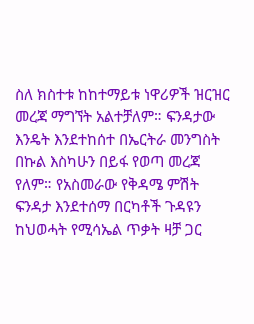ስለ ክስተቱ ከከተማይቱ ነዋሪዎች ዝርዝር መረጃ ማግኘት አልተቻለም። ፍንዳታው እንዴት እንደተከሰተ በኤርትራ መንግስት በኩል እስካሁን በይፋ የወጣ መረጃ የለም። የአስመራው የቅዳሜ ምሽት ፍንዳታ እንደተሰማ በርካቶች ጉዳዩን ከህወሓት የሚሳኤል ጥቃት ዛቻ ጋር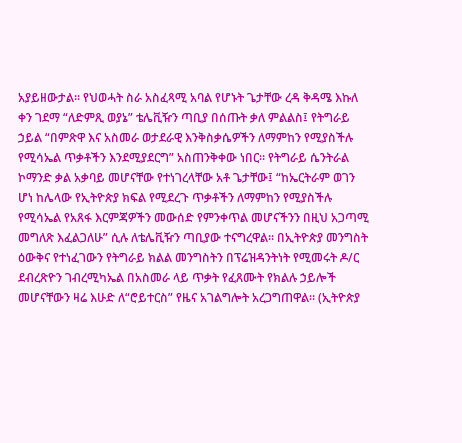አያይዘውታል። የህወሓት ስራ አስፈጻሚ አባል የሆኑት ጌታቸው ረዳ ቅዳሜ እኩለ ቀን ገደማ “ለድምጺ ወያኔ” ቴሌቪዥን ጣቢያ በሰጡት ቃለ ምልልስ፤ የትግራይ ኃይል “በምጽዋ እና አስመራ ወታደራዊ እንቅስቃሴዎችን ለማምከን የሚያስችሉ የሚሳኤል ጥቃቶችን እንደሚያደርግ” አስጠንቅቀው ነበር። የትግራይ ሴንትራል ኮማንድ ቃል አቃባይ መሆናቸው የተነገረላቸው አቶ ጌታቸው፤ “ከኤርትራም ወገን ሆነ ከሌላው የኢትዮጵያ ክፍል የሚደረጉ ጥቃቶችን ለማምከን የሚያስችሉ የሚሳኤል የአጸፋ እርምጃዎችን መውሰድ የምንቀጥል መሆናችንን በዚህ አጋጣሚ መግለጽ እፈልጋለሁ” ሲሉ ለቴሌቪዥን ጣቢያው ተናግረዋል። በኢትዮጵያ መንግስት ዕውቅና የተነፈገውን የትግራይ ክልል መንግስትን በፕሬዝዳንትነት የሚመሩት ዶ/ር ደብረጽዮን ገብረሚካኤል በአስመራ ላይ ጥቃት የፈጸሙት የክልሉ ኃይሎች መሆናቸውን ዛሬ እሁድ ለ“ሮይተርስ” የዜና አገልግሎት አረጋግጠዋል። (ኢትዮጵያ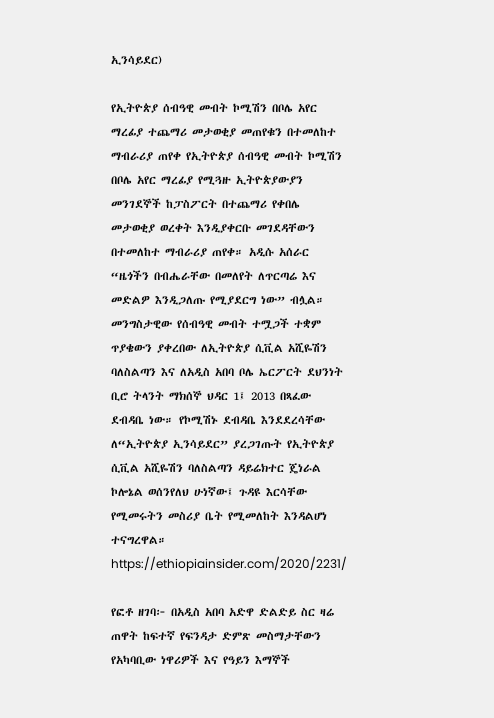ኢንሳይደር)

የኢትዮጵያ ሰብዓዊ መብት ኮሚሽን በቦሌ አየር ማረፊያ ተጨማሪ መታወቂያ መጠየቁን በተመለከተ ማብራሪያ ጠየቀ የኢትዮጵያ ሰብዓዊ መብት ኮሚሽን በቦሌ አየር ማረፊያ የሚጓዙ ኢትዮጵያውያን መንገደኞች ከፓስፖርት በተጨማሪ የቀበሌ መታወቂያ ወረቀት እንዲያቀርቡ መገደዳቸውን በተመለከተ ማብራሪያ ጠየቀ። አዲሱ አሰራር “ዜጎችን በብሔራቸው በመለየት ለጥርጣሬ እና መድልዎ እንዲጋለጡ የሚያደርግ ነው” ብሏል። መንግስታዊው የሰብዓዊ መብት ተሟጋች ተቋም ጥያቄውን ያቀረበው ለኢትዮጵያ ሲቪል አሺዬሽን ባለስልጣን እና ለአዲስ አበባ ቦሌ ኤርፖርት ደህንነት ቢሮ ትላንት ማክሰኞ ህዳር 1፤ 2013 በጻፈው ደብዳቤ ነው። የኮሚሽኑ ደብዳቤ እንደደረሳቸው ለ“ኢትዮጵያ ኢንሳይደር” ያረጋገጡት የኢትዮጵያ ሲቪል አሺዬሽን ባለስልጣን ዳይሬክተር ጄነራል ኮሎኔል ወሰንየለህ ሁነኛው፤ ጉዳዩ እርሳቸው የሚመሩትን መስሪያ ቤት የሚመለከት እንዳልሆነ ተናግረዋል። https://ethiopiainsider.com/2020/2231/

የፎቶ ዘገባ፦ በአዲስ አበባ አድዋ ድልድይ ስር ዛሬ ጠዋት ከፍተኛ የፍንዳታ ድምጽ መስማታቸውን የአካባቢው ነዋሪዎች እና የዓይን እማኞች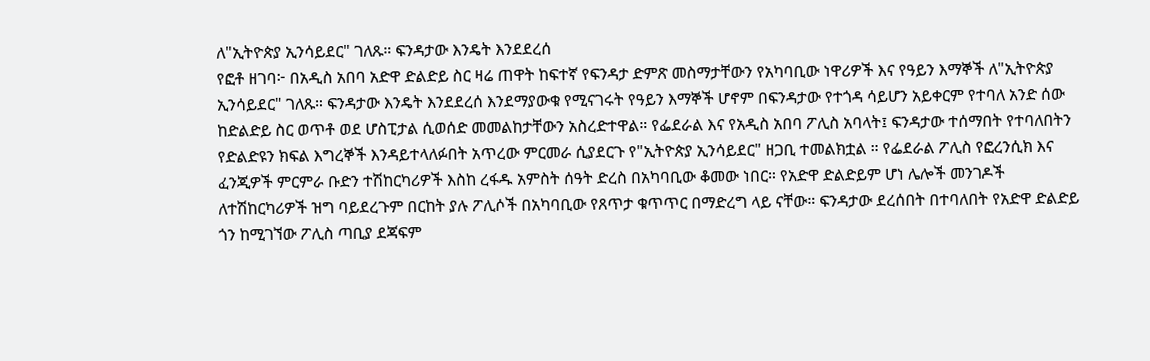ለ"ኢትዮጵያ ኢንሳይደር" ገለጹ። ፍንዳታው እንዴት እንደደረሰ
የፎቶ ዘገባ፦ በአዲስ አበባ አድዋ ድልድይ ስር ዛሬ ጠዋት ከፍተኛ የፍንዳታ ድምጽ መስማታቸውን የአካባቢው ነዋሪዎች እና የዓይን እማኞች ለ"ኢትዮጵያ ኢንሳይደር" ገለጹ። ፍንዳታው እንዴት እንደደረሰ እንደማያውቁ የሚናገሩት የዓይን እማኞች ሆኖም በፍንዳታው የተጎዳ ሳይሆን አይቀርም የተባለ አንድ ሰው ከድልድይ ስር ወጥቶ ወደ ሆስፒታል ሲወሰድ መመልከታቸውን አስረድተዋል። የፌደራል እና የአዲስ አበባ ፖሊስ አባላት፤ ፍንዳታው ተሰማበት የተባለበትን የድልድዩን ክፍል እግረኞች እንዳይተላለፉበት አጥረው ምርመራ ሲያደርጉ የ"ኢትዮጵያ ኢንሳይደር" ዘጋቢ ተመልክቷል ። የፌደራል ፖሊስ የፎረንሲክ እና ፈንጂዎች ምርምራ ቡድን ተሽከርካሪዎች እስከ ረፋዱ አምስት ሰዓት ድረስ በአካባቢው ቆመው ነበር። የአድዋ ድልድይም ሆነ ሌሎች መንገዶች ለተሽከርካሪዎች ዝግ ባይደረጉም በርከት ያሉ ፖሊሶች በአካባቢው የጸጥታ ቁጥጥር በማድረግ ላይ ናቸው። ፍንዳታው ደረሰበት በተባለበት የአድዋ ድልድይ ጎን ከሚገኘው ፖሊስ ጣቢያ ደጃፍም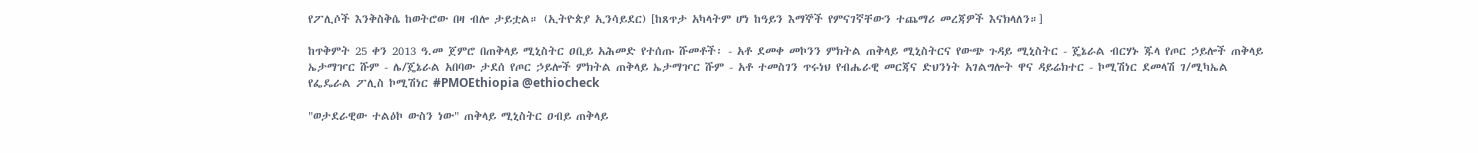የፖሊሶች እንቅስቅሴ ከወትሮው በዛ ብሎ ታይቷል። (ኢትዮጵያ ኢንሳይደር) [ከጸጥታ አካላትም ሆነ ከዓይን እማኞች የምናገኛቸውን ተጨማሪ መረጃዎች እናክላለን።]

ከጥቅምት 25 ቀን 2013 ዓ.መ ጀምሮ በጠቅላይ ሚኒስትር ዐቢይ አሕመድ የተሰጡ ሹመቶች፡ - አቶ ደመቀ መኮንን ምክትል ጠቅላይ ሚኒስትርና የውጭ ጉዳይ ሚኒስትር - ጄኔራል ብርሃኑ ጁላ የጦር ኃይሎች ጠቅላይ ኤታማዦር ሹም - ሌ/ጄኔራል አበባው ታደሰ የጦር ኃይሎች ምክትል ጠቅላይ ኤታማዦር ሹም - አቶ ተመስገን ጥሩነህ የብሔራዊ መርጃና ድህንነት አገልግሎት ዋና ዳይሬክተር - ኮሚሽነር ደመላሽ ገ/ሚካኤል የፌዴራል ፖሊስ ኮሚሽነር #PMOEthiopia @ethiocheck

"ወታደራዊው ተልዕኮ ውስን ነው" ጠቅላይ ሚኒስትር ዐብይ ጠቅላይ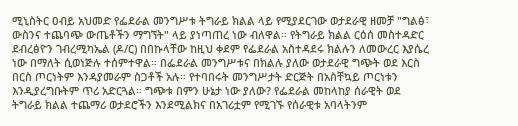ሚኒስትር ዐብይ አህመድ የፌደራል መንግሥቱ ትግራይ ክልል ላይ የሚያደርገው ወታደራዊ ዘመቻ "ግልፅ፣ ውስንና ተጨባጭ ውጤቶችን ማግኘት" ላይ ያነጣጠረ ነው ብለዋል። የትግራይ ክልል ርዕሰ መስተዳድር ደብረፅዮን ገብረሚካኤል (ዶ/ር) በበኩላቸው ከዚህ ቀደም የፌደራል አስተዳደሩ ክልሉን ለመውረር እያሴረ ነው በማለት ሲወነጅሉ ተሰምተዋል። በፌደራል መንግሥቱና በክልሉ ያለው ወታደራዊ ግጭት ወደ እርስ በርስ ጦርነትም እንዳያመራም ስጋቶች አሉ። የተባበሩት መንግሥታት ድርጅት በአስቸኳይ ጦርነቱን እንዲያረግቡትም ጥሪ አድርጓል። ግጭቱ በምን ሁኔታ ነው ያለው? የፌደራል መከላከያ ሰራዊት ወደ ትግራይ ክልል ተጨማሪ ወታደሮችን እንደሚልክና በአገሪቷም የሚገኙ የሰራዊቱ አባላትንም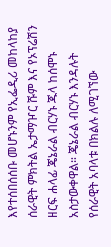እየተሰበሰሰቡ መሆኑንም የኢፌዲሪ መከላከያ ሰራዊት ምክትል ኤታማዦር ሹም እና የኦፕሬሽን ዘርፍ ሐላፊ ጄኔራል ብርሃኑ ጁላ ከሰሞኑ አስታውቀዋል። ጄኔራል ብርሃኑ እንዳሉት የሰራዊት አባላቱ በክልሉ ለሚገኘው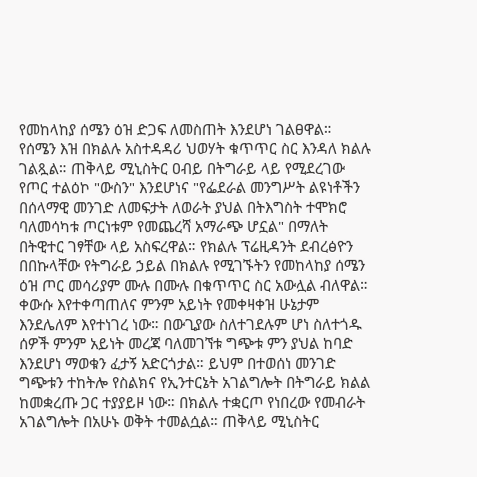የመከላከያ ሰሜን ዕዝ ድጋፍ ለመስጠት እንደሆነ ገልፀዋል። የሰሜን እዝ በክልሉ አስተዳዳሪ ህወሃት ቁጥጥር ስር እንዳለ ክልሉ ገልጿል። ጠቅላይ ሚኒስትር ዐብይ በትግራይ ላይ የሚደረገው የጦር ተልዕኮ "ውስን" እንደሆነና "የፌደራል መንግሥት ልዩነቶችን በሰላማዊ መንገድ ለመፍታት ለወራት ያህል በትእግስት ተሞክሮ ባለመሳካቱ ጦርነቱም የመጨረሻ አማራጭ ሆኗል" በማለት በትዊተር ገፃቸው ላይ አስፍረዋል። የክልሉ ፕሬዚዳንት ደብረፅዮን በበኩላቸው የትግራይ ኃይል በክልሉ የሚገኙትን የመከላከያ ሰሜን ዕዝ ጦር መሳሪያም ሙሉ በሙሉ በቁጥጥር ስር አውሏል ብለዋል። ቀውሱ እየተቀጣጠለና ምንም አይነት የመቀዛቀዝ ሁኔታም እንደሌለም እየተነገረ ነው። በውጊያው ስለተገደሉም ሆነ ስለተጎዱ ሰዎች ምንም አይነት መረጃ ባለመገኘቱ ግጭቱ ምን ያህል ከባድ እንደሆነ ማወቁን ፈታኝ አድርጎታል። ይህም በተወሰነ መንገድ ግጭቱን ተከትሎ የስልክና የኢንተርኔት አገልግሎት በትግራይ ክልል ከመቋረጡ ጋር ተያያይዞ ነው። በክልሉ ተቋርጦ የነበረው የመብራት አገልግሎት በአሁኑ ወቅት ተመልሷል። ጠቅላይ ሚኒስትር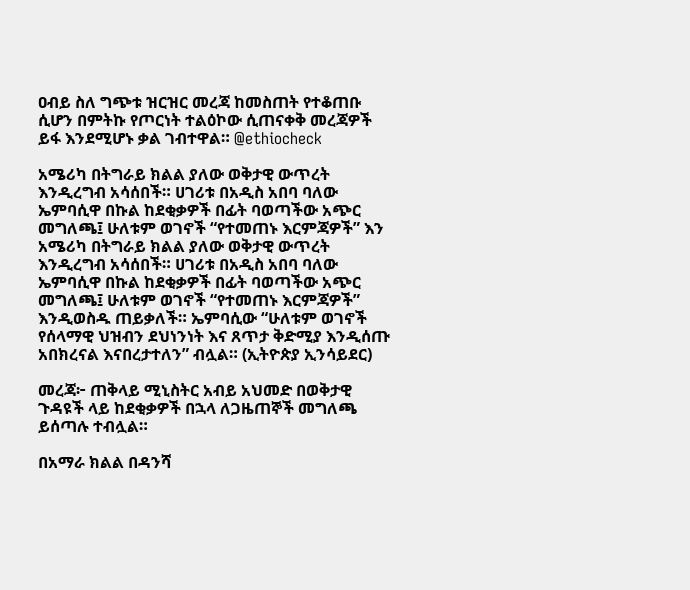ዐብይ ስለ ግጭቱ ዝርዝር መረጃ ከመስጠት የተቆጠቡ ሲሆን በምትኩ የጦርነት ተልዕኮው ሲጠናቀቅ መረጃዎች ይፋ እንደሚሆኑ ቃል ገብተዋል። @ethiocheck

አሜሪካ በትግራይ ክልል ያለው ወቅታዊ ውጥረት እንዲረግብ አሳሰበች። ሀገሪቱ በአዲስ አበባ ባለው ኤምባሲዋ በኩል ከደቂቃዎች በፊት ባወጣችው አጭር መግለጫ፤ ሁለቱም ወገኖች “የተመጠኑ እርምጃዎች” እን
አሜሪካ በትግራይ ክልል ያለው ወቅታዊ ውጥረት እንዲረግብ አሳሰበች። ሀገሪቱ በአዲስ አበባ ባለው ኤምባሲዋ በኩል ከደቂቃዎች በፊት ባወጣችው አጭር መግለጫ፤ ሁለቱም ወገኖች “የተመጠኑ እርምጃዎች” እንዲወስዱ ጠይቃለች። ኤምባሲው “ሁለቱም ወገኖች የሰላማዊ ህዝብን ደህነንነት እና ጸጥታ ቅድሚያ እንዲሰጡ አበክረናል እናበረታተለን” ብሏል። (ኢትዮጵያ ኢንሳይደር)

መረጃ፦ ጠቅላይ ሚኒስትር አብይ አህመድ በወቅታዊ ጉዳዩች ላይ ከደቂቃዎች በኋላ ለጋዜጠኞች መግለጫ ይሰጣሉ ተብሏል።

በአማራ ክልል በዳንሻ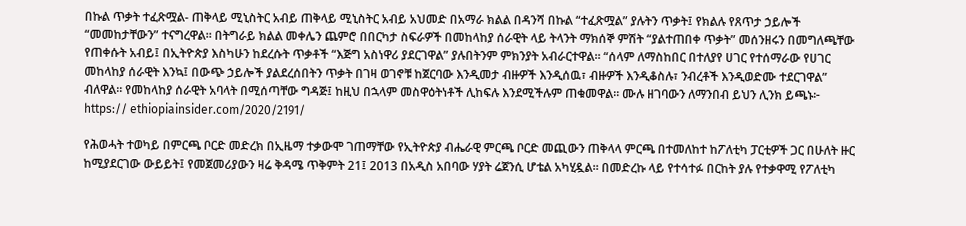በኩል ጥቃት ተፈጽሟል- ጠቅላይ ሚኒስትር አብይ ጠቅላይ ሚኒስትር አብይ አህመድ በአማራ ክልል በዳንሻ በኩል “ተፈጽሟል” ያሉትን ጥቃት፤ የክልሉ የጸጥታ ኃይሎች “መመከታቸውን” ተናግረዋል። በትግራይ ክልል መቀሌን ጨምሮ በበርካታ ስፍራዎች በመከላከያ ሰራዊት ላይ ትላንት ማክሰኞ ምሽት “ያልተጠበቀ ጥቃት” መሰንዘሩን በመግለጫቸው የጠቀሱት አብይ፤ በኢትዮጵያ እስካሁን ከደረሱት ጥቃቶች “እጅግ አስነዋሪ ያደርገዋል” ያሉበትንም ምክንያት አብራርተዋል። “ሰላም ለማስከበር በተለያየ ሀገር የተሰማራው የሀገር መከላከያ ሰራዊት እንኳ፤ በውጭ ኃይሎች ያልደረሰበትን ጥቃት በገዛ ወገኖቹ ከጀርባው እንዲመታ ብዙዎች እንዲሰዉ፣ ብዙዎች እንዲቆስሉ፣ ንብረቶች እንዲወድሙ ተደርገዋል” ብለዋል። የመከላከያ ሰራዊት አባላት በሚሰጣቸው ግዳጅ፤ ከዚህ በኋላም መስዋዕትነቶች ሊከፍሉ እንደሚችሉም ጠቁመዋል። ሙሉ ዘገባውን ለማንበብ ይህን ሊንክ ይጫኑ፦ https:// ethiopiainsider.com/2020/2191/

የሕወሓት ተወካይ በምርጫ ቦርድ መድረክ በኢዜማ ተቃውሞ ገጠማቸው የኢትዮጵያ ብሔራዊ ምርጫ ቦርድ መጪውን ጠቅላላ ምርጫ በተመለከተ ከፖለቲካ ፓርቲዎች ጋር በሁለት ዙር ከሚያደርገው ውይይት፤ የመጀመሪያውን ዛሬ ቅዳሜ ጥቅምት 21፤ 2013 በአዲስ አበባው ሃያት ሬጀንሲ ሆቴል አካሂዷል። በመድረኩ ላይ የተሳተፉ በርከት ያሉ የተቃዋሚ የፖለቲካ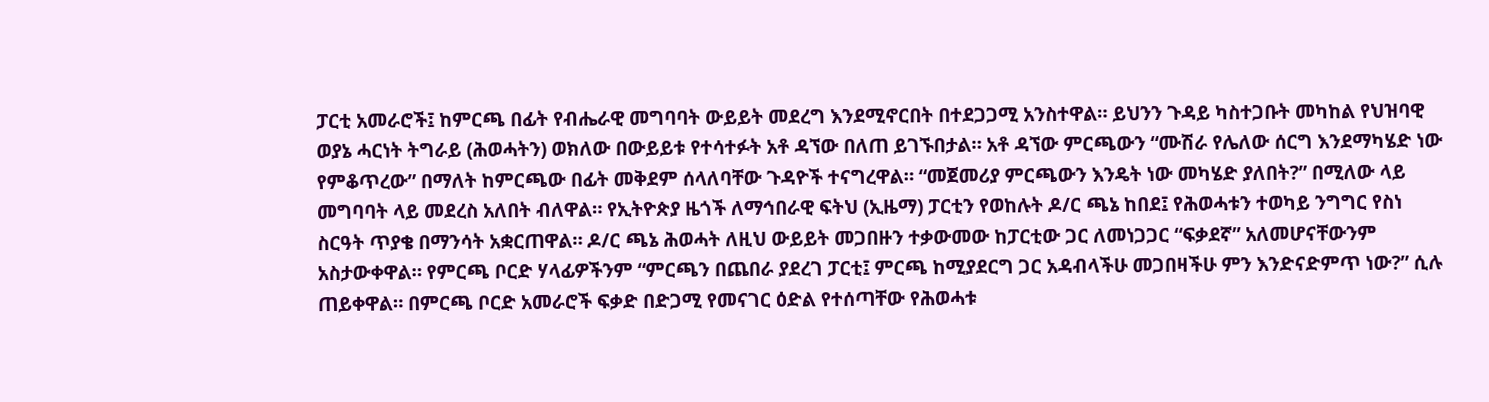ፓርቲ አመራሮች፤ ከምርጫ በፊት የብሔራዊ መግባባት ውይይት መደረግ እንደሚኖርበት በተደጋጋሚ አንስተዋል። ይህንን ጉዳይ ካስተጋቡት መካከል የህዝባዊ ወያኔ ሓርነት ትግራይ (ሕወሓትን) ወክለው በውይይቱ የተሳተፉት አቶ ዳኘው በለጠ ይገኙበታል። አቶ ዳኘው ምርጫውን “ሙሽራ የሌለው ሰርግ እንደማካሄድ ነው የምቆጥረው” በማለት ከምርጫው በፊት መቅደም ሰላለባቸው ጉዳዮች ተናግረዋል። “መጀመሪያ ምርጫውን እንዴት ነው መካሄድ ያለበት?” በሚለው ላይ መግባባት ላይ መደረስ አለበት ብለዋል። የኢትዮጵያ ዜጎች ለማኅበራዊ ፍትህ (ኢዜማ) ፓርቲን የወከሉት ዶ/ር ጫኔ ከበደ፤ የሕወሓቱን ተወካይ ንግግር የስነ ስርዓት ጥያቄ በማንሳት አቋርጠዋል። ዶ/ር ጫኔ ሕወሓት ለዚህ ውይይት መጋበዙን ተቃውመው ከፓርቲው ጋር ለመነጋጋር “ፍቃደኛ” አለመሆናቸውንም አስታውቀዋል። የምርጫ ቦርድ ሃላፊዎችንም “ምርጫን በጨበራ ያደረገ ፓርቲ፤ ምርጫ ከሚያደርግ ጋር አዳብላችሁ መጋበዛችሁ ምን እንድናድምጥ ነው?” ሲሉ ጠይቀዋል። በምርጫ ቦርድ አመራሮች ፍቃድ በድጋሚ የመናገር ዕድል የተሰጣቸው የሕወሓቱ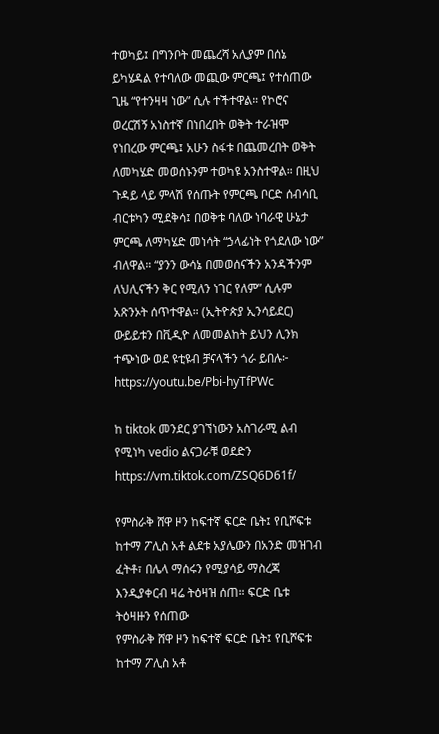ተወካይ፤ በግንቦት መጨረሻ አሊያም በሰኔ ይካሄዳል የተባለው መጪው ምርጫ፤ የተሰጠው ጊዜ “የተንዛዛ ነው” ሲሉ ተችተዋል። የኮሮና ወረርሽኝ አነስተኛ በነበረበት ወቅት ተራዝሞ የነበረው ምርጫ፤ አሁን ስፋቱ በጨመረበት ወቅት ለመካሄድ መወሰኑንም ተወካዩ አንስተዋል። በዚህ ጉዳይ ላይ ምላሽ የሰጡት የምርጫ ቦርድ ሰብሳቢ ብርቱካን ሚደቅሳ፤ በወቅቱ ባለው ነባራዊ ሁኔታ ምርጫ ለማካሄድ መነሳት “ኃላፊነት የጎደለው ነው” ብለዋል። “ያንን ውሳኔ በመወሰናችን አንዳችንም ለህሊናችን ቅር የሚለን ነገር የለም” ሲሉም አጽንኦት ሰጥተዋል። (ኢትዮጵያ ኢንሳይደር) ውይይቱን በቪዲዮ ለመመልከት ይህን ሊንክ ተጭነው ወደ ዩቲዩብ ቻናላችን ጎራ ይበሉ፦ https://youtu.be/Pbi-hyTfPWc

ከ tiktok መንደር ያገኘነውን አስገራሚ ልብ የሚነካ vedio ልናጋራቹ ወደድን https://vm.tiktok.com/ZSQ6D61f/

የምስራቅ ሸዋ ዞን ከፍተኛ ፍርድ ቤት፤ የቢሾፍቱ ከተማ ፖሊስ አቶ ልደቱ አያሌውን በአንድ መዝገብ ፈትቶ፣ በሌላ ማሰሩን የሚያሳይ ማስረጃ እንዲያቀርብ ዛሬ ትዕዛዝ ሰጠ። ፍርድ ቤቱ ትዕዛዙን የሰጠው
የምስራቅ ሸዋ ዞን ከፍተኛ ፍርድ ቤት፤ የቢሾፍቱ ከተማ ፖሊስ አቶ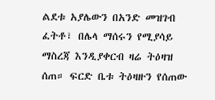ልደቱ አያሌውን በአንድ መዝገብ ፈትቶ፣ በሌላ ማሰሩን የሚያሳይ ማስረጃ እንዲያቀርብ ዛሬ ትዕዛዝ ሰጠ። ፍርድ ቤቱ ትዕዛዙን የሰጠው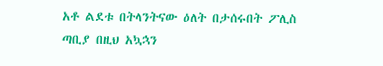አቶ ልደቱ በትላንትናው ዕለት በታሰሩበት ፖሊስ ጣቢያ በዚህ አኳኋን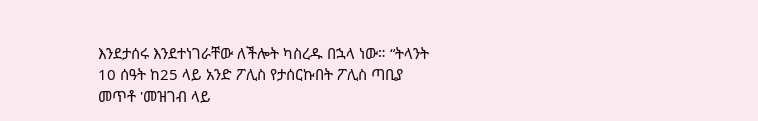እንደታሰሩ እንደተነገራቸው ለችሎት ካስረዱ በኋላ ነው። “ትላንት 10 ሰዓት ከ25 ላይ አንድ ፖሊስ የታሰርኩበት ፖሊስ ጣቢያ መጥቶ 'መዝገብ ላይ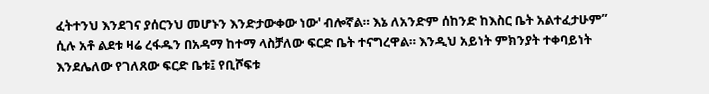ፈትተንህ እንደገና ያሰርንህ መሆኑን እንድታውቀው ነው' ብሎኛል። እኔ ለአንድም ሰከንድ ከእስር ቤት አልተፈታሁም” ሲሉ አቶ ልደቱ ዛሬ ረፋዱን በአዳማ ከተማ ላስቻለው ፍርድ ቤት ተናግረዋል። እንዲህ አይነት ምክንያት ተቀባይነት እንደሌለው የገለጸው ፍርድ ቤቱ፤ የቢሾፍቱ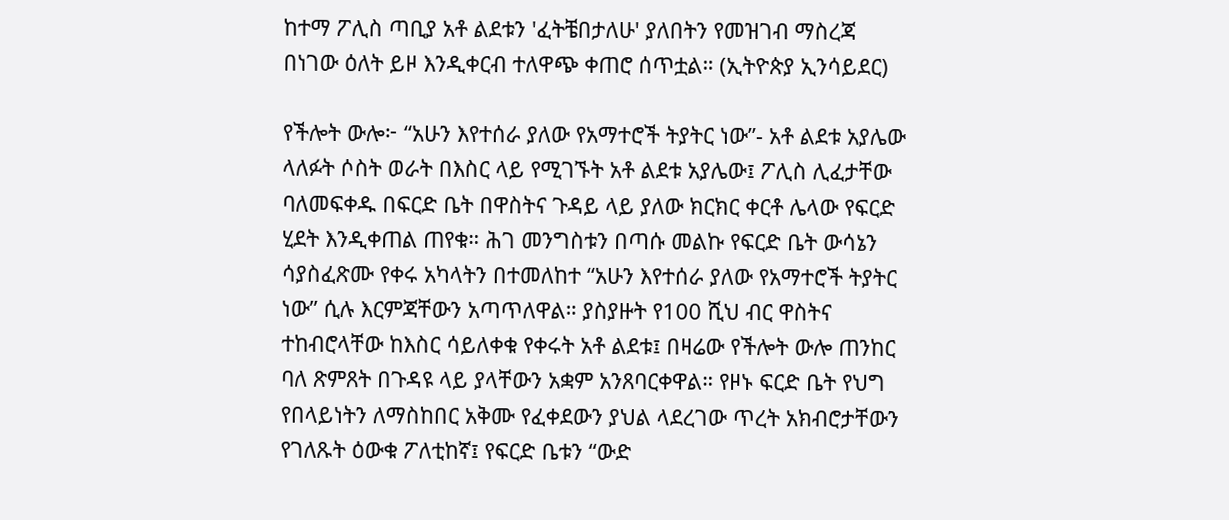ከተማ ፖሊስ ጣቢያ አቶ ልደቱን 'ፈትቼበታለሁ' ያለበትን የመዝገብ ማስረጃ በነገው ዕለት ይዞ እንዲቀርብ ተለዋጭ ቀጠሮ ሰጥቷል። (ኢትዮጵያ ኢንሳይደር)

የችሎት ውሎ፦ “አሁን እየተሰራ ያለው የአማተሮች ትያትር ነው”- አቶ ልደቱ አያሌው ላለፉት ሶስት ወራት በእስር ላይ የሚገኙት አቶ ልደቱ አያሌው፤ ፖሊስ ሊፈታቸው ባለመፍቀዱ በፍርድ ቤት በዋስትና ጉዳይ ላይ ያለው ክርክር ቀርቶ ሌላው የፍርድ ሂደት እንዲቀጠል ጠየቁ። ሕገ መንግስቱን በጣሱ መልኩ የፍርድ ቤት ውሳኔን ሳያስፈጽሙ የቀሩ አካላትን በተመለከተ “አሁን እየተሰራ ያለው የአማተሮች ትያትር ነው” ሲሉ እርምጃቸውን አጣጥለዋል። ያስያዙት የ100 ሺህ ብር ዋስትና ተከብሮላቸው ከእስር ሳይለቀቁ የቀሩት አቶ ልደቱ፤ በዛሬው የችሎት ውሎ ጠንከር ባለ ጽምጸት በጉዳዩ ላይ ያላቸውን አቋም አንጸባርቀዋል። የዞኑ ፍርድ ቤት የህግ የበላይነትን ለማስከበር አቅሙ የፈቀደውን ያህል ላደረገው ጥረት አክብሮታቸውን የገለጹት ዕውቁ ፖለቲከኛ፤ የፍርድ ቤቱን “ውድ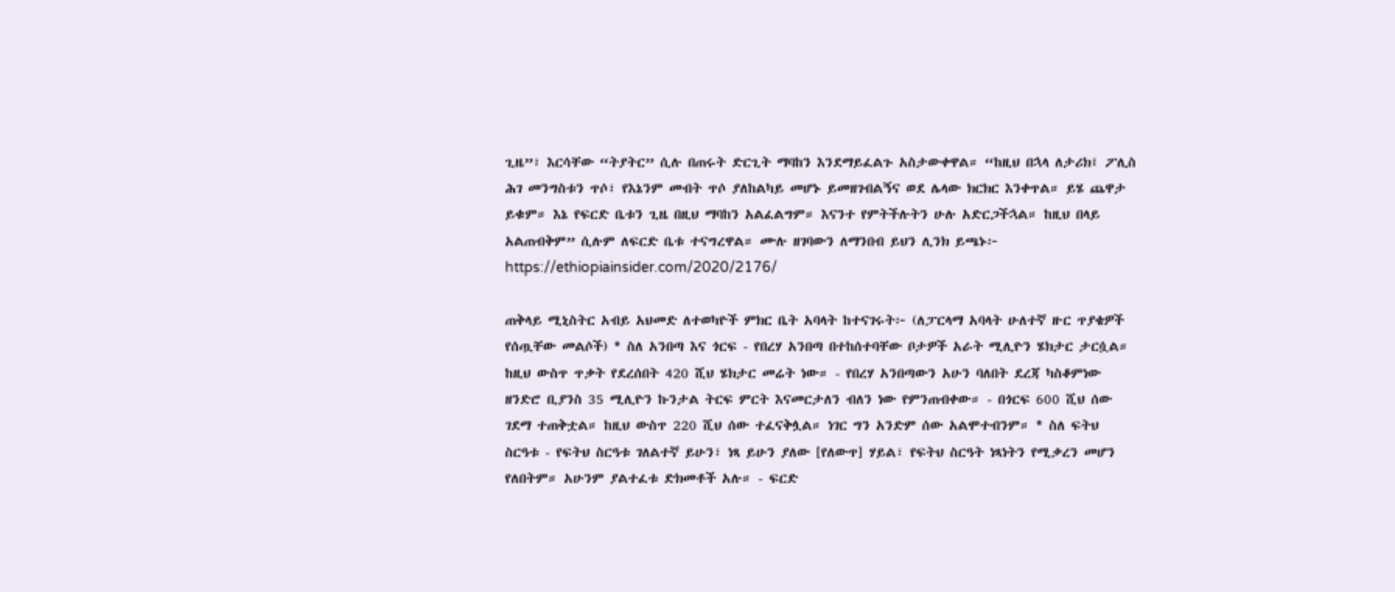ጊዜ”፣ እርሳቸው “ትያትር” ሲሉ በጠሩት ድርጊት ማባከን እንደማይፈልጉ አስታውቀዋል። “ከዚህ በኋላ ለታሪክ፤ ፖሊስ ሕገ መንግስቱን ጥሶ፣ የእኔንም መብት ጥሶ ያለከልካይ መሆኑ ይመዘገብልኝና ወደ ሌላው ክርክር እንቀጥል። ይሄ ጨዋታ ይቁም። እኔ የፍርድ ቤቱን ጊዜ በዚህ ማባከን አልፈልግም። እናንተ የምትችሉትን ሁሉ አድርጋችኋል። ከዚህ በላይ አልጠብቅም” ሲሉም ለፍርድ ቤቱ ተናግረዋል። ሙሉ ዘገባውን ለማንበብ ይህን ሊንክ ይጫኑ፦ https://ethiopiainsider.com/2020/2176/

ጠቅላይ ሚኒስትር አብይ አህመድ ለተወካዮች ምክር ቤት አባላት ከተናገሩት፦ (ለፓርላማ አባላት ሁለተኛ ዙር ጥያቄዎች የሰጧቸው መልሶች) * ስለ አንበጣ እና ጎርፍ - የበረሃ አንበጣ በተከሰተባቸው ቦታዎች አራት ሚሊዮን ሄክታር ታርሷል። ከዚህ ውስጥ ጥቃት የደረሰበት 420 ሺህ ሄክታር መሬት ነው። - የበረሃ አንበጣውን አሁን ባለበት ደረጃ ካስቆምነው ዘንድሮ ቢያንስ 35 ሚሊዮን ኩንታል ትርፍ ምርት እናመርታለን ብለን ነው የምንጠብቀው። - በጎርፍ 600 ሺህ ሰው ገደማ ተጠቅቷል። ከዚህ ውስጥ 220 ሺህ ሰው ተፈናቅሏል። ነገር ግን አንድም ሰው አልሞተብንም። * ስለ ፍትህ ስርዓቱ - የፍትህ ስርዓቱ ገለልተኛ ይሁን፣ ነጻ ይሁን ያለው [የለውጥ] ሃይል፣ የፍትህ ስርዓት ነጻነትን የሚቃረን መሆን የለበትም። አሁንም ያልተፈቱ ድክመቶች አሉ። - ፍርድ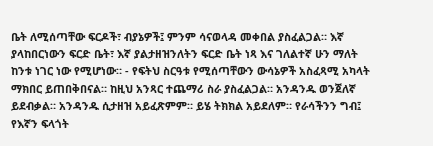ቤት ለሚሰጣቸው ፍርዶች፣ ብያኔዎች፤ ምንም ሳናወላዳ መቀበል ያስፈልጋል። እኛ ያላከበርነውን ፍርድ ቤት፣ እኛ ያልታዘዝንለትን ፍርድ ቤት ነጻ እና ገለልተኛ ሁን ማለት ከንቱ ነገር ነው የሚሆነው። - የፍትህ ስርዓቱ የሚሰጣቸውን ውሳኔዎች አስፈጻሚ አካላት ማክበር ይጠበቅበናል። ከዚህ አንጻር ተጨማሪ ስራ ያስፈልጋል። አንዳንዱ ወንጀለኛ ይደብቃል። አንዳንዱ ሲታዘዝ አይፈጽምም። ይሄ ትክክል አይደለም። የራሳችንን ግብ፤ የእኛን ፍላጎት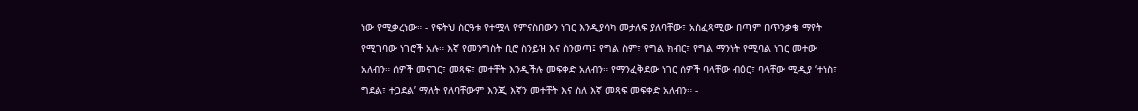ነው የሚቃረነው። - የፍትህ ስርዓቱ የተሟላ የምናስበውን ነገር እንዲያሳካ መታለፍ ያለባቸው፣ አስፈጻሚው በጣም በጥንቃቄ ማየት የሚገባው ነገሮች አሉ። እኛ የመንግስት ቢሮ ስንይዝ እና ስንወጣ፤ የግል ስም፣ የግል ክብር፣ የግል ማንነት የሚባል ነገር መተው አለብን። ሰዎች መናገር፣ መጻፍ፣ መተቸት እንዲችሉ መፍቀድ አለብን። የማንፈቅደው ነገር ሰዎች ባላቸው ብዕር፣ ባላቸው ሚዲያ ‘ተነስ፣ ግደል፣ ተጋደል’ ማለት የለባቸውም እንጂ እኛን መተቸት እና ስለ እኛ መጻፍ መፍቀድ አለብን። -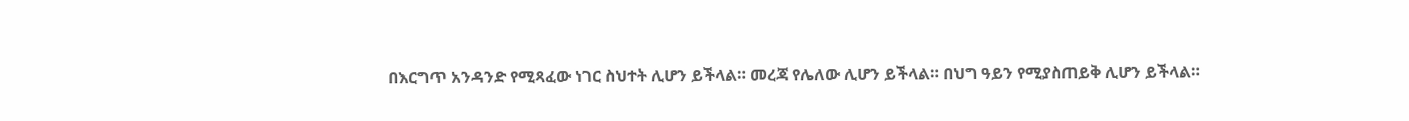በእርግጥ አንዳንድ የሚጻፈው ነገር ስህተት ሊሆን ይችላል። መረጃ የሌለው ሊሆን ይችላል። በህግ ዓይን የሚያስጠይቅ ሊሆን ይችላል።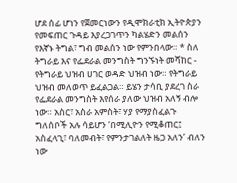ሆደ ሰፊ ሆነን የጀመርነውን የዲሞክራቲክ ኢትዮጵያን የመፍጠር ጉዳይ እያረጋገጥን ካልሄድን መልሰን የእኛኑ ትግል፣ ግብ መልሰን ነው የምንበላው። * ስለ ትግራይ እና የፌደራል መንግስት ግንኙነት መሻከር - የትግራይ ህዝብ ሀገር ወዳድ ህዝብ ነው። የትግራይ ህዝብ መለወጥ ይፈልጋል። ይሄን ታሳቢ ያደረገ ስራ የፌደራል መንግስት እየሰራ ያለው ህዝብ አለኝ ብሎ ነው። አስር፣ አስራ አምስት፣ ሃያ የማያስፈልጉ ግለሰቦች አሉ ሳይሆን ‘በሚሊዮን የሚቆጠር፤ አስፈላጊ፣ ባለመብት፣ የምንታገልለት ዜጋ አለን’ ብለን ነው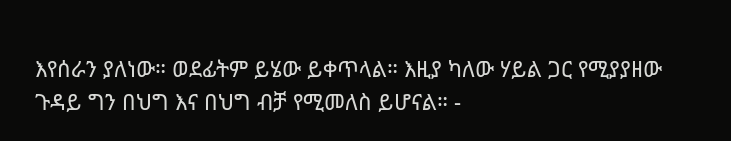እየሰራን ያለነው። ወደፊትም ይሄው ይቀጥላል። እዚያ ካለው ሃይል ጋር የሚያያዘው ጉዳይ ግን በህግ እና በህግ ብቻ የሚመለስ ይሆናል። -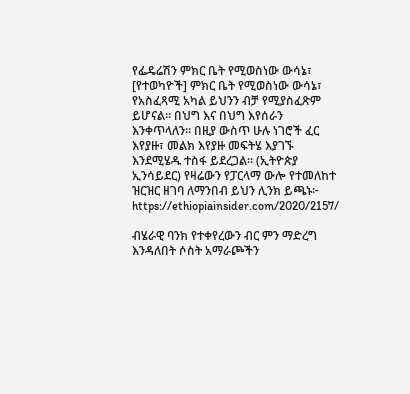የፌዴሬሽን ምክር ቤት የሚወስነው ውሳኔ፣ [የተወካዮች] ምክር ቤት የሚወስነው ውሳኔ፣ የአስፈጻሚ አካል ይህንን ብቻ የሚያስፈጽም ይሆናል። በህግ እና በህግ እየሰራን እንቀጥላለን። በዚያ ውስጥ ሁሉ ነገሮች ፈር እየያዙ፣ መልክ እየያዙ መፍትሄ እያገኙ እንደሚሄዱ ተስፋ ይደረጋል። (ኢትዮጵያ ኢንሳይደር) የዛሬውን የፓርላማ ውሎ የተመለከተ ዝርዝር ዘገባ ለማንበብ ይህን ሊንክ ይጫኑ፦ https://ethiopiainsider.com/2020/2157/

ብሄራዊ ባንክ የተቀየረውን ብር ምን ማድረግ እንዳለበት ሶስት አማራጮችን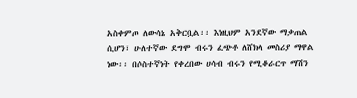አስቀምጦ ለውሳኔ አቅርቧል፡፡ እነዚህም አንደኛው ማቃጠል ሲሆን፣ ሁለተኛው ደግሞ ብሩን ፈጭቶ ለሸክላ መስሪያ ማዋል ነው፡፡ በሶስተኛነት የቀረበው ሀሳብ ብሩን የሚቆራርጥ ማሽን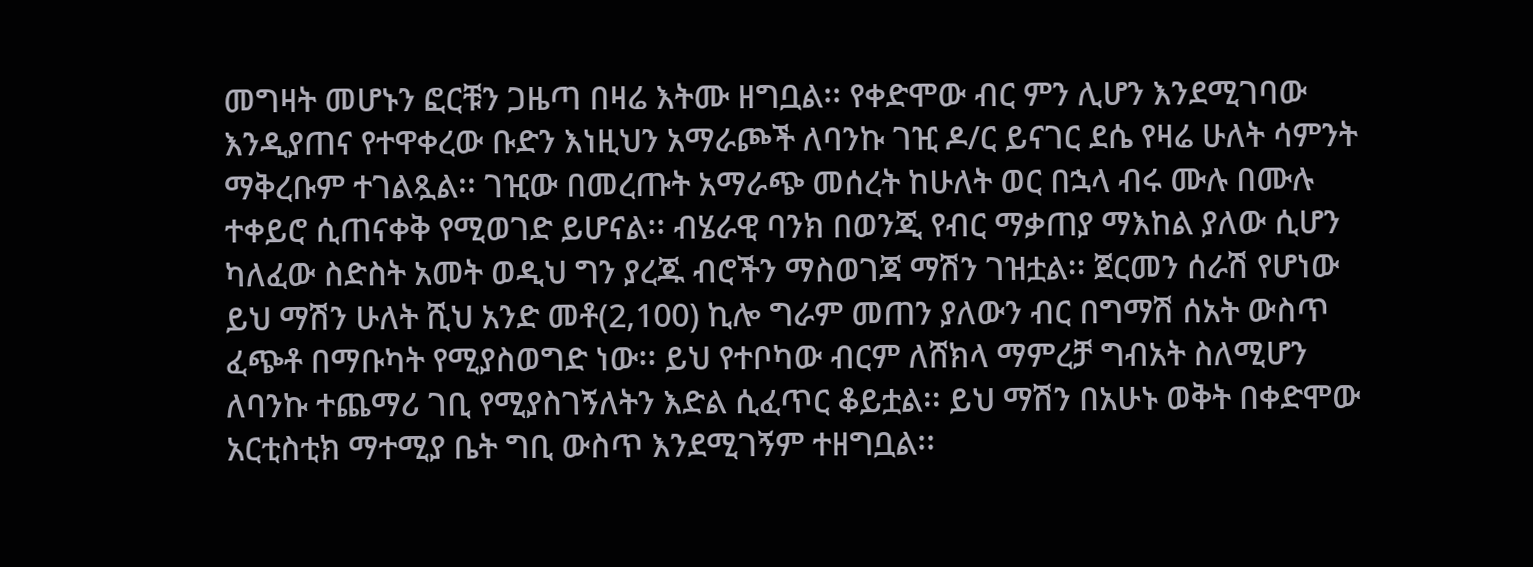መግዛት መሆኑን ፎርቹን ጋዜጣ በዛሬ እትሙ ዘግቧል፡፡ የቀድሞው ብር ምን ሊሆን እንደሚገባው እንዲያጠና የተዋቀረው ቡድን እነዚህን አማራጮች ለባንኩ ገዢ ዶ/ር ይናገር ደሴ የዛሬ ሁለት ሳምንት ማቅረቡም ተገልጿል፡፡ ገዢው በመረጡት አማራጭ መሰረት ከሁለት ወር በኋላ ብሩ ሙሉ በሙሉ ተቀይሮ ሲጠናቀቅ የሚወገድ ይሆናል፡፡ ብሄራዊ ባንክ በወንጂ የብር ማቃጠያ ማእከል ያለው ሲሆን ካለፈው ስድስት አመት ወዲህ ግን ያረጁ ብሮችን ማስወገጃ ማሽን ገዝቷል፡፡ ጀርመን ሰራሽ የሆነው ይህ ማሽን ሁለት ሺህ አንድ መቶ(2,100) ኪሎ ግራም መጠን ያለውን ብር በግማሽ ሰአት ውስጥ ፈጭቶ በማቡካት የሚያስወግድ ነው፡፡ ይህ የተቦካው ብርም ለሸክላ ማምረቻ ግብአት ስለሚሆን ለባንኩ ተጨማሪ ገቢ የሚያስገኝለትን እድል ሲፈጥር ቆይቷል፡፡ ይህ ማሽን በአሁኑ ወቅት በቀድሞው አርቲስቲክ ማተሚያ ቤት ግቢ ውስጥ እንደሚገኝም ተዘግቧል፡፡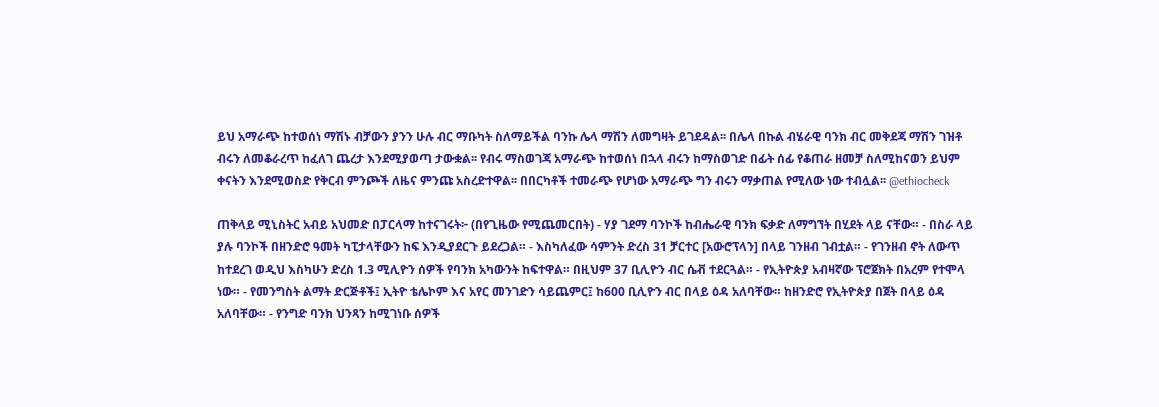ይህ አማራጭ ከተወሰነ ማሽኑ ብቻውን ያንን ሁሉ ብር ማቡካት ስለማይችል ባንኩ ሌላ ማሽን ለመግዛት ይገደዳል፡፡ በሌላ በኩል ብሄራዊ ባንክ ብር መቅደጃ ማሽን ገዝቶ ብሩን ለመቆራረጥ ከፈለገ ጨረታ እንደሚያወጣ ታውቋል፡፡ የብሩ ማስወገጃ አማራጭ ከተወሰነ በኋላ ብሩን ከማስወገድ በፊት ሰፊ የቆጠራ ዘመቻ ስለሚከናወን ይህም ቀናትን እንደሚወስድ የቅርብ ምንጮች ለዜና ምንጩ አስረድተዋል፡፡ በበርካቶች ተመራጭ የሆነው አማራጭ ግን ብሩን ማቃጠል የሚለው ነው ተብሏል፡፡ @ethiocheck

ጠቅላይ ሚኒስትር አብይ አህመድ በፓርላማ ከተናገሩት፦ (በየጊዜው የሚጨመርበት) - ሃያ ገደማ ባንኮች ከብሔራዊ ባንክ ፍቃድ ለማግኘት በሂደት ላይ ናቸው። - በስራ ላይ ያሉ ባንኮች በዘንድሮ ዓመት ካፒታላቸውን ከፍ እንዲያደርጉ ይደረጋል። - እስካለፈው ሳምንት ድረስ 31 ቻርተር [አውሮፕላን] በላይ ገንዘብ ገብቷል። - የገንዘብ ኖት ለውጥ ከተደረገ ወዲህ እስካሁን ድረስ 1.3 ሚሊዮን ሰዎች የባንክ አካውንት ከፍተዋል። በዚህም 37 ቢሊዮን ብር ሴቭ ተደርጓል። - የኢትዮጵያ አብዛኛው ፕሮጀክት በአረም የተሞላ ነው። - የመንግስት ልማት ድርጅቶች፤ ኢትዮ ቴሌኮም እና አየር መንገድን ሳይጨምር፤ ከ600 ቢሊዮን ብር በላይ ዕዳ አለባቸው። ከዘንድሮ የኢትዮጵያ በጀት በላይ ዕዳ አለባቸው። - የንግድ ባንክ ህንጻን ከሚገነቡ ሰዎች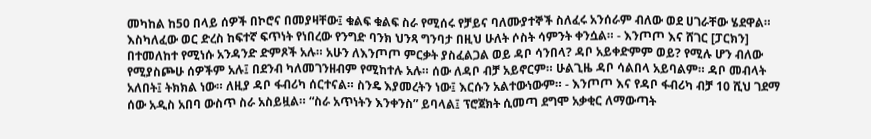መካከል ከ50 በላይ ሰዎች በኮሮና በመያዛቸው፤ ቁልፍ ቁልፍ ስራ የሚሰሩ የቻይና ባለሙያተኞች ስለፈሩ አንሰራም ብለው ወደ ሀገራቸው ሄደዋል። እስካለፈው ወር ድረስ ከፍተኛ ፍጥነት የነበረው የንግድ ባንክ ህንጻ ግንባታ በዚህ ሁለት ሶስት ሳምንት ቀንሷል። - እንጦጦ እና ሸገር [ፓርክን] በተመለከተ የሚነሱ አንዳንድ ድምጾች አሉ። አሁን ለእንጦጦ ምርቃት ያስፈልጋል ወይ ዳቦ ሳንበላ? ዳቦ አይቀድምም ወይ? የሚሉ ሆን ብለው የሚያስጮሁ ሰዎችም አሉ፤ በደንብ ካለመገንዘብም የሚከተሉ አሉ። ሰው ለዳቦ ብቻ አይኖርም። ሁልጊዜ ዳቦ ሳልበላ አይባልም። ዳቦ መብላት አለበት፤ ትክክል ነው። ለዚያ ዳቦ ፋብሪካ ሰርተናል። ስንዴ እያመረትን ነው፤ እርሱን አልተውነውም። - እንጦጦ እና የዳቦ ፋብሪካ ብቻ 10 ሺህ ገደማ ሰው አዲስ አበባ ውስጥ ስራ አስይዟል። “ስራ አጥነትን እንቀንስ” ይባላል፤ ፕሮጀክት ሲመጣ ደግሞ አቃቂር ለማውጣት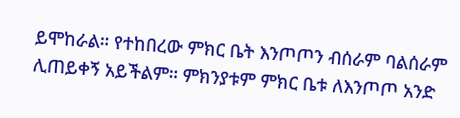ይሞከራል። የተከበረው ምክር ቤት እንጦጦን ብሰራም ባልሰራም ሊጠይቀኝ አይችልም። ምክንያቱም ምክር ቤቱ ለእንጦጦ አንድ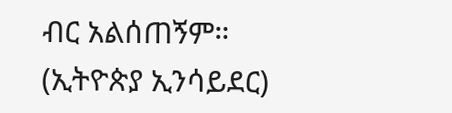ብር አልሰጠኝም። (ኢትዮጵያ ኢንሳይደር)